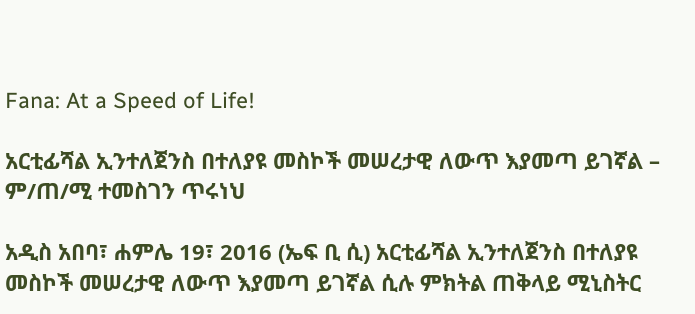Fana: At a Speed of Life!

አርቲፊሻል ኢንተለጀንስ በተለያዩ መስኮች መሠረታዊ ለውጥ እያመጣ ይገኛል – ም/ጠ/ሚ ተመስገን ጥሩነህ

አዲስ አበባ፣ ሐምሌ 19፣ 2016 (ኤፍ ቢ ሲ) አርቲፊሻል ኢንተለጀንስ በተለያዩ መስኮች መሠረታዊ ለውጥ እያመጣ ይገኛል ሲሉ ምክትል ጠቅላይ ሚኒስትር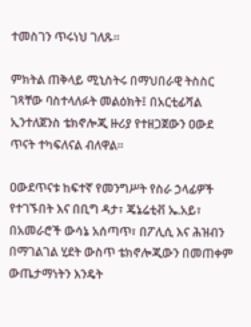ተመስገን ጥሩነህ ገለጹ።

ምክትል ጠቅላይ ሚኒስትሩ በማህበራዊ ትስስር ገጻቸው ባስተላለፉት መልዕክት፤ በአርቲፊሻል ኢንተለጀንስ ቴክኖሎጂ ዙሪያ የተዘጋጀውን ዐውደ ጥናት ተካፍለናል ብለዋል፡፡

ዐውደጥናቱ ከፍተኛ የመንግሥት የስራ ኃላፊዎች የተገኙበት እና በቢግ ዳታ፣ ጄኔሬቲቭ ኤ.አይ፣ በአመራሮች ውሳኔ አሰጣጥ፣ በፖሊሲ እና ሕዝብን በማገልገል ሂደት ውስጥ ቴክኖሎጂውን በመጠቀም ውጤታማነትን እንዴት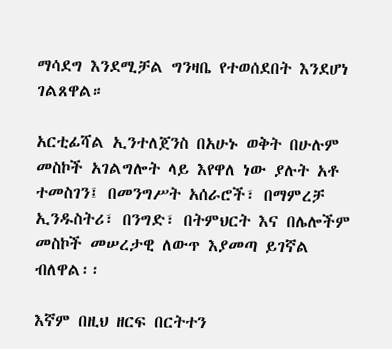ማሳደግ እንደሚቻል ግንዛቤ የተወሰደበት እንደሆነ ገልጸዋል።

አርቲፊሻል ኢንተለጀንስ በአሁኑ ወቅት በሁሉም መስኮች አገልግሎት ላይ እየዋለ ነው ያሉት አቶ ተመስገን፤ በመንግሥት አሰራሮች፣ በማምረቻ ኢንዱስትሪ፣ በንግድ፣ በትምህርት እና በሌሎችም መስኮች መሠረታዊ ለውጥ እያመጣ ይገኛል ብለዋል፡፡

እኛም በዚህ ዘርፍ በርትተን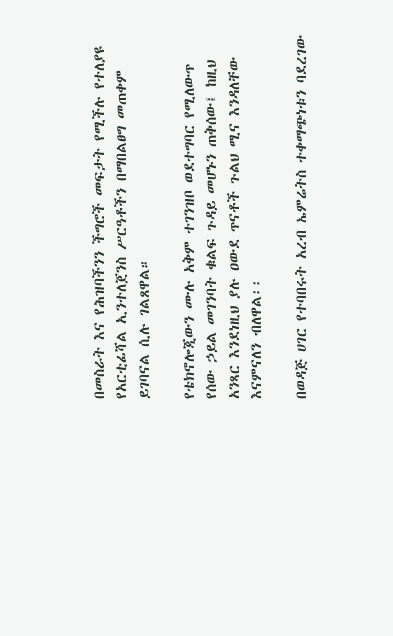በመስራት እና የሕዝባችንን ችግሮች መፍታት የሚችሉ የተለያዩ የአርቲፊሻል ኢንተለጀንስ ሥርዓቶችን በማበልፀግ መጠቀም ይገባናል ሲሉ ገልጸዋል።

የቴክኖሎጂውን ሙሉ አቅም ተገንዝቦ ወደተግባር የሚለውጥ የሰው ኃይል መገንባት ቁልፍ ጉዳይ መሆኑን ጠቅሰው፤ ከዚህ አንጻር እንደነዚህ ያሉ ዐውደ ጥናቶች ጉልህ ሚና እንዳለቸው እናምናለን ብለዋል፡፡

በወዳጅ ሀገር የተባበሩት አረብ ኤምሬትስ ተቀማጭነቱን ባደረገው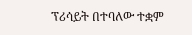ፕሪሳይት በተባለው ተቋም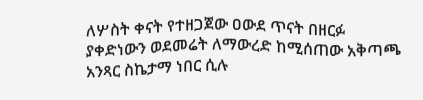ለሦስት ቀናት የተዘጋጀው ዐውደ ጥናት በዘርፉ ያቀድነውን ወደመሬት ለማውረድ ከሚሰጠው አቅጣጫ አንጻር ስኬታማ ነበር ሲሉ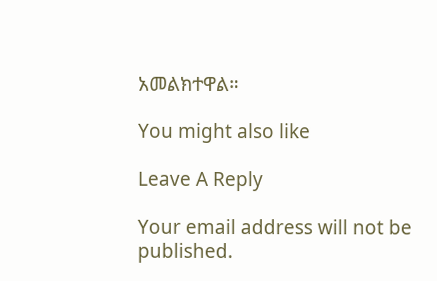አመልክተዋል።

You might also like

Leave A Reply

Your email address will not be published.